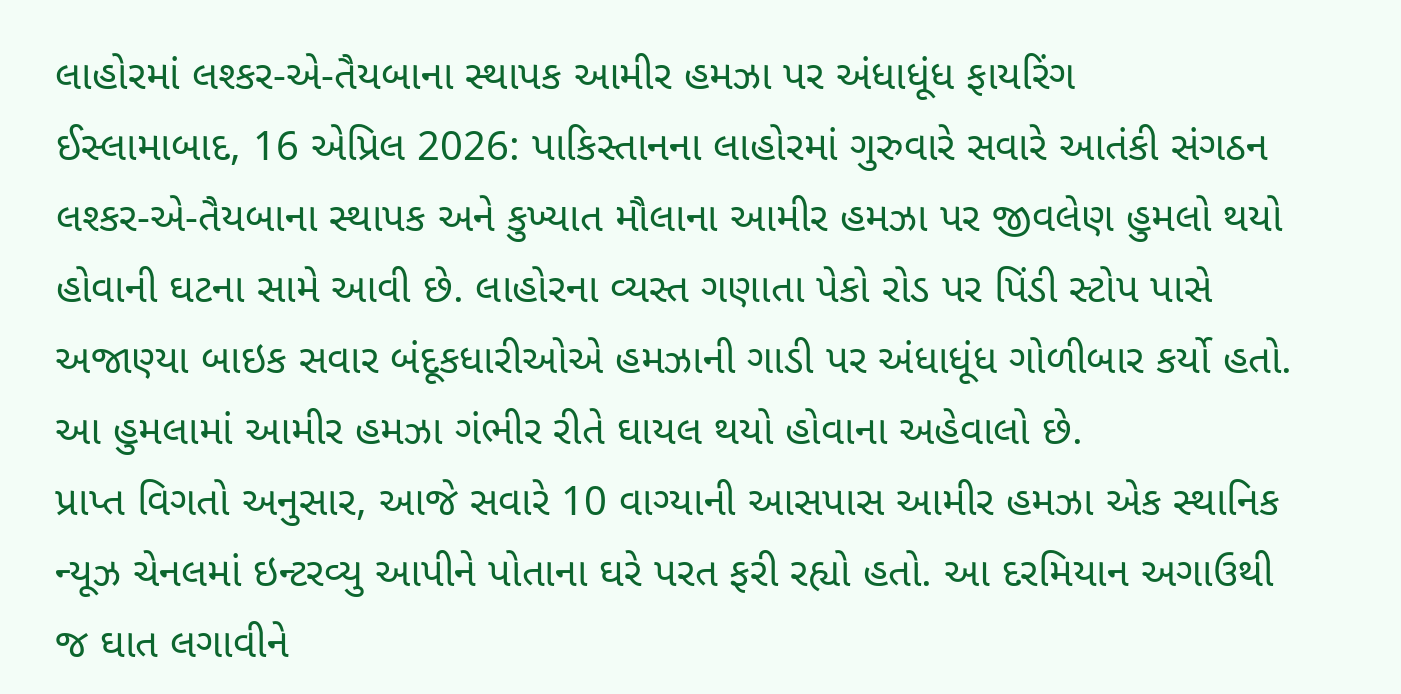લાહોરમાં લશ્કર-એ-તૈયબાના સ્થાપક આમીર હમઝા પર અંધાધૂંધ ફાયરિંગ
ઈસ્લામાબાદ, 16 એપ્રિલ 2026: પાકિસ્તાનના લાહોરમાં ગુરુવારે સવારે આતંકી સંગઠન લશ્કર-એ-તૈયબાના સ્થાપક અને કુખ્યાત મૌલાના આમીર હમઝા પર જીવલેણ હુમલો થયો હોવાની ઘટના સામે આવી છે. લાહોરના વ્યસ્ત ગણાતા પેકો રોડ પર પિંડી સ્ટોપ પાસે અજાણ્યા બાઇક સવાર બંદૂકધારીઓએ હમઝાની ગાડી પર અંધાધૂંધ ગોળીબાર કર્યો હતો. આ હુમલામાં આમીર હમઝા ગંભીર રીતે ઘાયલ થયો હોવાના અહેવાલો છે.
પ્રાપ્ત વિગતો અનુસાર, આજે સવારે 10 વાગ્યાની આસપાસ આમીર હમઝા એક સ્થાનિક ન્યૂઝ ચેનલમાં ઇન્ટરવ્યુ આપીને પોતાના ઘરે પરત ફરી રહ્યો હતો. આ દરમિયાન અગાઉથી જ ઘાત લગાવીને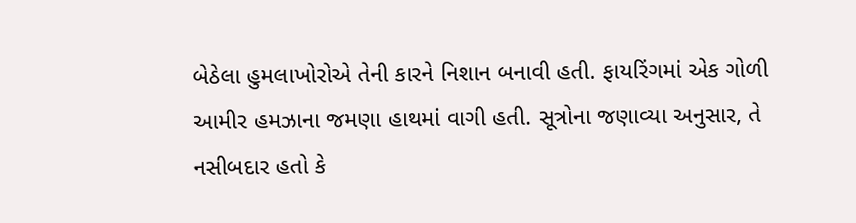બેઠેલા હુમલાખોરોએ તેની કારને નિશાન બનાવી હતી. ફાયરિંગમાં એક ગોળી આમીર હમઝાના જમણા હાથમાં વાગી હતી. સૂત્રોના જણાવ્યા અનુસાર, તે નસીબદાર હતો કે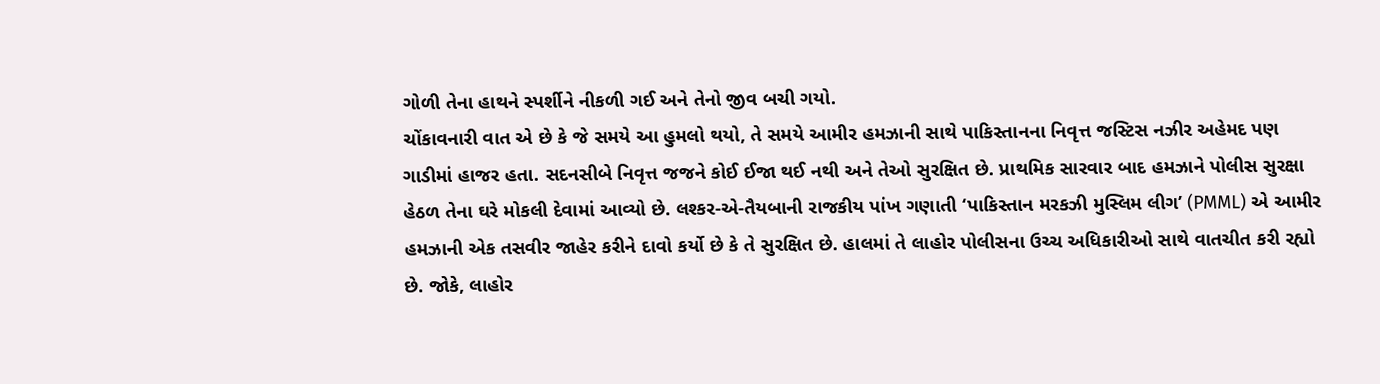ગોળી તેના હાથને સ્પર્શીને નીકળી ગઈ અને તેનો જીવ બચી ગયો.
ચોંકાવનારી વાત એ છે કે જે સમયે આ હુમલો થયો, તે સમયે આમીર હમઝાની સાથે પાકિસ્તાનના નિવૃત્ત જસ્ટિસ નઝીર અહેમદ પણ ગાડીમાં હાજર હતા. સદનસીબે નિવૃત્ત જજને કોઈ ઈજા થઈ નથી અને તેઓ સુરક્ષિત છે. પ્રાથમિક સારવાર બાદ હમઝાને પોલીસ સુરક્ષા હેઠળ તેના ઘરે મોકલી દેવામાં આવ્યો છે. લશ્કર-એ-તૈયબાની રાજકીય પાંખ ગણાતી ‘પાકિસ્તાન મરકઝી મુસ્લિમ લીગ’ (PMML) એ આમીર હમઝાની એક તસવીર જાહેર કરીને દાવો કર્યો છે કે તે સુરક્ષિત છે. હાલમાં તે લાહોર પોલીસના ઉચ્ચ અધિકારીઓ સાથે વાતચીત કરી રહ્યો છે. જોકે, લાહોર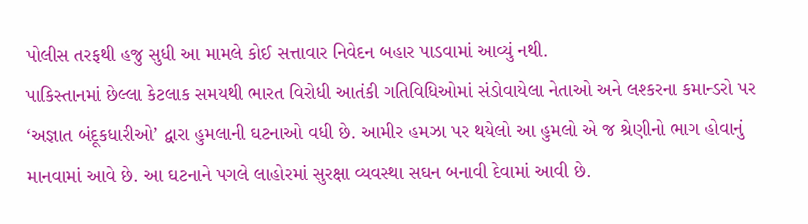પોલીસ તરફથી હજુ સુધી આ મામલે કોઈ સત્તાવાર નિવેદન બહાર પાડવામાં આવ્યું નથી.
પાકિસ્તાનમાં છેલ્લા કેટલાક સમયથી ભારત વિરોધી આતંકી ગતિવિધિઓમાં સંડોવાયેલા નેતાઓ અને લશ્કરના કમાન્ડરો પર ‘અજ્ઞાત બંદૂકધારીઓ’ દ્વારા હુમલાની ઘટનાઓ વધી છે. આમીર હમઝા પર થયેલો આ હુમલો એ જ શ્રેણીનો ભાગ હોવાનું માનવામાં આવે છે. આ ઘટનાને પગલે લાહોરમાં સુરક્ષા વ્યવસ્થા સઘન બનાવી દેવામાં આવી છે.